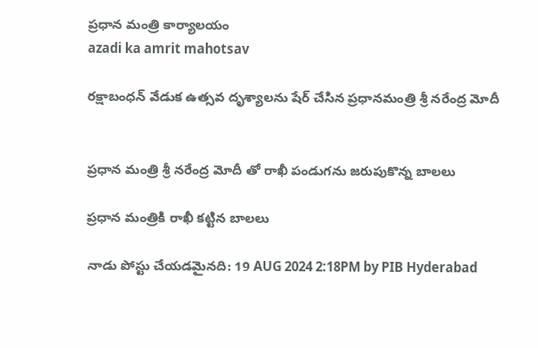ప్రధాన మంత్రి కార్యాలయం
azadi ka amrit mahotsav

రక్షాబంధన్ వేడుక ఉత్సవ దృశ్యాలను షేర్ చేసిన ప్రధానమంత్రి శ్రీ నరేంద్ర మోదీ


ప్రధాన మంత్రి శ్రీ నరేంద్ర మోదీ తో రాఖీ పండుగను జరుపుకొన్న బాలలు

ప్రధాన మంత్రికి రాఖీ కట్టిన బాలలు

నాడు పోస్టు చేయడమైనది: 19 AUG 2024 2:18PM by PIB Hyderabad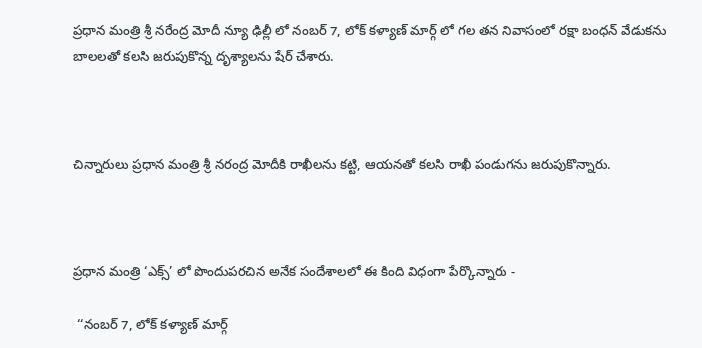ప్రధాన మంత్రి శ్రీ నరేంద్ర మోదీ న్యూ ఢిల్లీ లో నంబర్ 7, లోక్ కళ్యాణ్ మార్గ్ లో గల తన నివాసంలో రక్షా బంధన్ వేడుకను బాలలతో కలసి జరుపుకొన్న దృశ్యాలను షేర్ చేశారు.



చిన్నారులు ప్రధాన మంత్రి శ్రీ నరంద్ర మోదీకి రాఖీలను కట్టి, ఆయనతో కలసి రాఖీ పండుగను జరుపుకొన్నారు.



ప్రధాన మంత్రి ‘ఎక్స్’ లో పొందుపరచిన అనేక సందేశాలలో ఈ కింది విధంగా పేర్కొన్నారు -

 ‘‘నంబర్ 7, లోక్ కళ్యాణ్ మార్గ్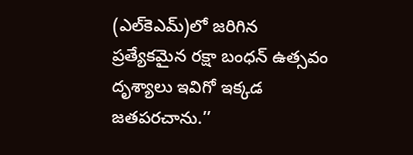(ఎల్‌కెఎమ్)లో జరిగిన ప్రత్యేకమైన రక్షా బంధన్ ఉత్సవం దృశ్యాలు ఇవిగో ఇక్కడ జతపరచాను.’’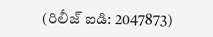(రిలీజ్ ఐడి: 2047873)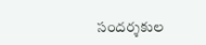సందర్శకుల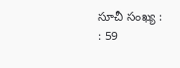సూచీ సంఖ్య : : 59